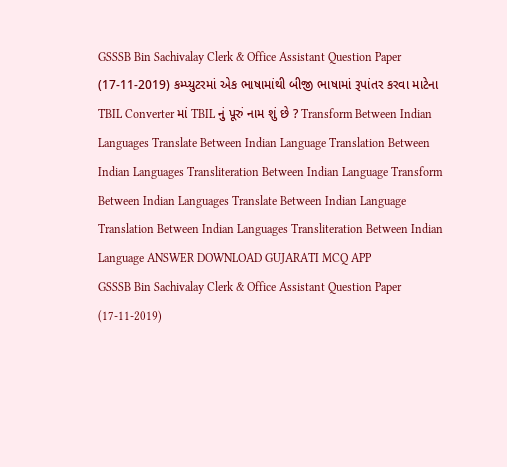GSSSB Bin Sachivalay Clerk & Office Assistant Question Paper (17-11-2019) કમ્પ્યુટરમાં એક ભાષામાંથી બીજી ભાષામાં રૂપાંતર કરવા માટેના TBIL Converter માં TBIL નું પૂરું નામ શું છે ? Transform Between Indian Languages Translate Between Indian Language Translation Between Indian Languages Transliteration Between Indian Language Transform Between Indian Languages Translate Between Indian Language Translation Between Indian Languages Transliteration Between Indian Language ANSWER DOWNLOAD GUJARATI MCQ APP
GSSSB Bin Sachivalay Clerk & Office Assistant Question Paper (17-11-2019)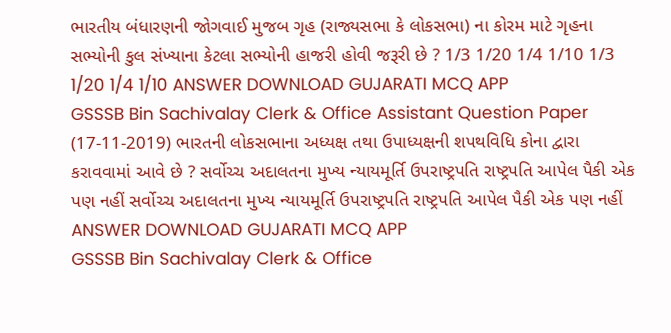ભારતીય બંધારણની જોગવાઈ મુજબ ગૃહ (રાજ્યસભા કે લોકસભા) ના કોરમ માટે ગૃહના સભ્યોની કુલ સંખ્યાના કેટલા સભ્યોની હાજરી હોવી જરૂરી છે ? 1/3 1/20 1/4 1/10 1/3 1/20 1/4 1/10 ANSWER DOWNLOAD GUJARATI MCQ APP
GSSSB Bin Sachivalay Clerk & Office Assistant Question Paper (17-11-2019) ભારતની લોકસભાના અધ્યક્ષ તથા ઉપાધ્યક્ષની શપથવિધિ કોના દ્વારા કરાવવામાં આવે છે ? સર્વોચ્ચ અદાલતના મુખ્ય ન્યાયમૂર્તિ ઉપરાષ્ટ્રપતિ રાષ્ટ્રપતિ આપેલ પૈકી એક પણ નહીં સર્વોચ્ચ અદાલતના મુખ્ય ન્યાયમૂર્તિ ઉપરાષ્ટ્રપતિ રાષ્ટ્રપતિ આપેલ પૈકી એક પણ નહીં ANSWER DOWNLOAD GUJARATI MCQ APP
GSSSB Bin Sachivalay Clerk & Office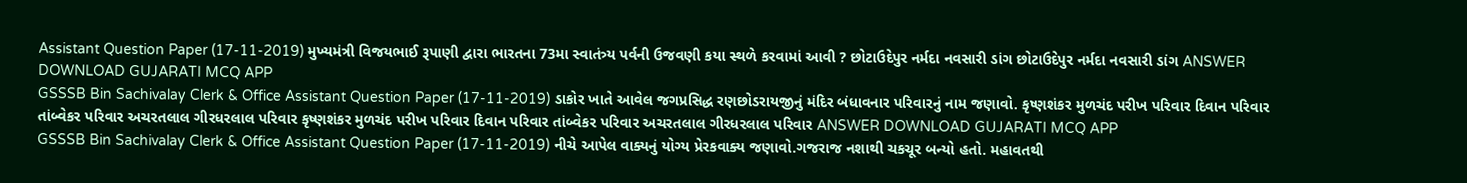Assistant Question Paper (17-11-2019) મુખ્યમંત્રી વિજયભાઈ રૂપાણી દ્વારા ભારતના 73મા સ્વાતંત્ર્ય પર્વની ઉજવણી કયા સ્થળે કરવામાં આવી ? છોટાઉદેપુર નર્મદા નવસારી ડાંગ છોટાઉદેપુર નર્મદા નવસારી ડાંગ ANSWER DOWNLOAD GUJARATI MCQ APP
GSSSB Bin Sachivalay Clerk & Office Assistant Question Paper (17-11-2019) ડાકોર ખાતે આવેલ જગપ્રસિદ્ધ રણછોડરાયજીનું મંદિર બંધાવનાર પરિવારનું નામ જણાવો. કૃષ્ણશંકર મુળચંદ પરીખ પરિવાર દિવાન પરિવાર તાંબ્વેકર પરિવાર અચરતલાલ ગીરધરલાલ પરિવાર કૃષ્ણશંકર મુળચંદ પરીખ પરિવાર દિવાન પરિવાર તાંબ્વેકર પરિવાર અચરતલાલ ગીરધરલાલ પરિવાર ANSWER DOWNLOAD GUJARATI MCQ APP
GSSSB Bin Sachivalay Clerk & Office Assistant Question Paper (17-11-2019) નીચે આપેલ વાક્યનું યોગ્ય પ્રેરકવાક્ય જણાવો.ગજરાજ નશાથી ચકચૂર બન્યો હતો. મહાવતથી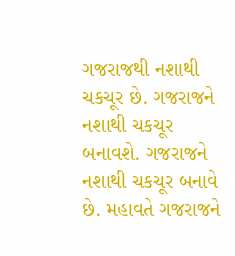ગજરાજથી નશાથી ચકચૂર છે. ગજરાજને નશાથી ચકચૂર બનાવશે. ગજરાજને નશાથી ચકચૂર બનાવે છે. મહાવતે ગજરાજને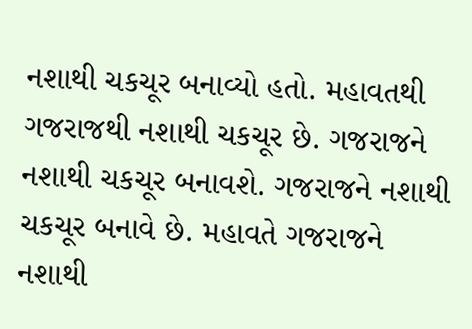નશાથી ચકચૂર બનાવ્યો હતો. મહાવતથી ગજરાજથી નશાથી ચકચૂર છે. ગજરાજને નશાથી ચકચૂર બનાવશે. ગજરાજને નશાથી ચકચૂર બનાવે છે. મહાવતે ગજરાજને નશાથી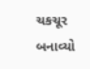ચકચૂર બનાવ્યો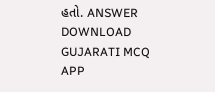હતો. ANSWER DOWNLOAD GUJARATI MCQ APP